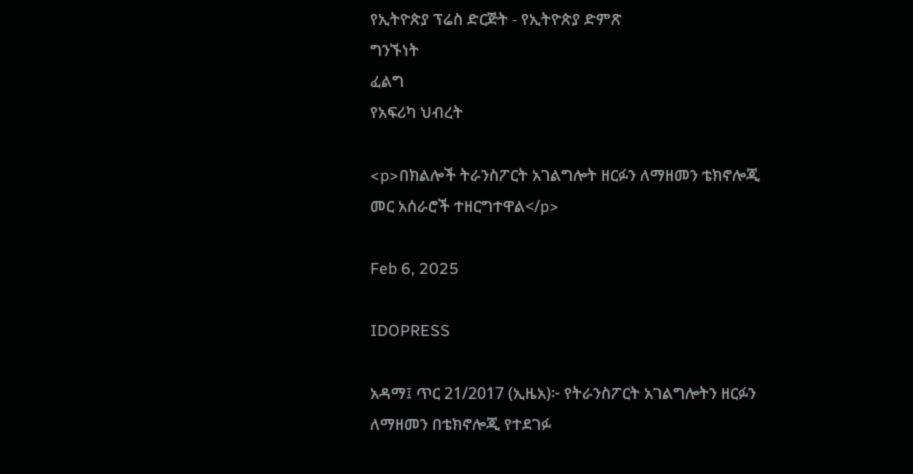የኢትዮጵያ ፕሬስ ድርጅት - የኢትዮጵያ ድምጽ
ግንኙነት
ፈልግ
የአፍሪካ ህብረት

<p>በክልሎች ትራንስፖርት አገልግሎት ዘርፉን ለማዘመን ቴክኖሎጂ መር አሰራሮች ተዘርግተዋል</p>

Feb 6, 2025

IDOPRESS

አዳማ፤ ጥር 21/2017 (ኢዜአ)፦ የትራንስፖርት አገልግሎትን ዘርፉን ለማዘመን በቴክኖሎጂ የተደገፉ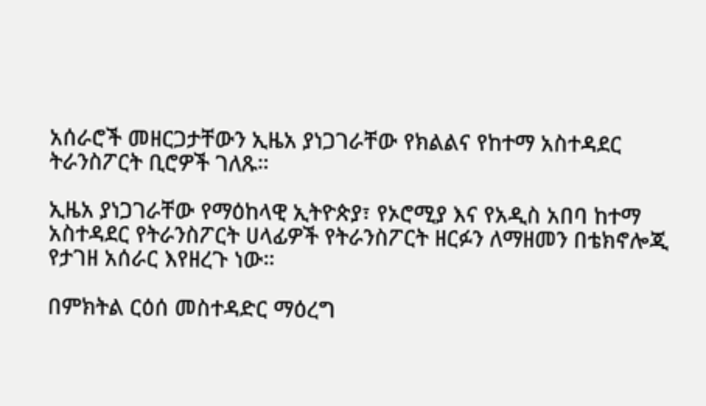አሰራሮች መዘርጋታቸውን ኢዜአ ያነጋገራቸው የክልልና የከተማ አስተዳደር ትራንስፖርት ቢሮዎች ገለጹ።

ኢዜአ ያነጋገራቸው የማዕከላዊ ኢትዮጵያ፣ የኦሮሚያ እና የአዲስ አበባ ከተማ አስተዳደር የትራንስፖርት ሀላፊዎች የትራንስፖርት ዘርፉን ለማዘመን በቴክኖሎጂ የታገዘ አሰራር እየዘረጉ ነው።

በምክትል ርዕሰ መስተዳድር ማዕረግ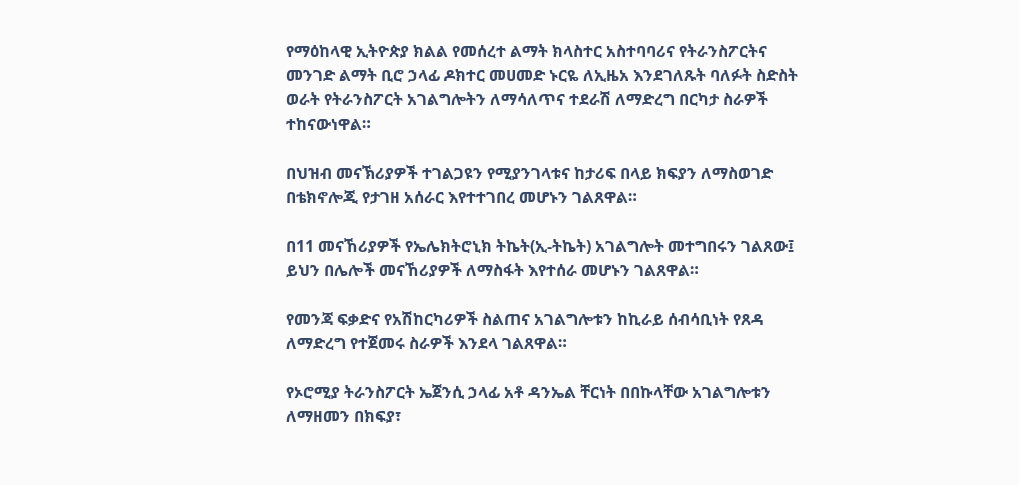የማዕከላዊ ኢትዮጵያ ክልል የመሰረተ ልማት ክላስተር አስተባባሪና የትራንስፖርትና መንገድ ልማት ቢሮ ኃላፊ ዶክተር መሀመድ ኑርዬ ለኢዜአ እንደገለጹት ባለፉት ስድስት ወራት የትራንስፖርት አገልግሎትን ለማሳለጥና ተደራሽ ለማድረግ በርካታ ስራዎች ተከናውነዋል።

በህዝብ መናኽሪያዎች ተገልጋዩን የሚያንገላቱና ከታሪፍ በላይ ክፍያን ለማስወገድ በቴክኖሎጂ የታገዘ አሰራር እየተተገበረ መሆኑን ገልጸዋል።

በ11 መናኸሪያዎች የኤሌክትሮኒክ ትኬት(ኢ-ትኬት) አገልግሎት መተግበሩን ገልጸው፤ ይህን በሌሎች መናኸሪያዎች ለማስፋት እየተሰራ መሆኑን ገልጸዋል።

የመንጃ ፍቃድና የአሽከርካሪዎች ስልጠና አገልግሎቱን ከኪራይ ሰብሳቢነት የጸዳ ለማድረግ የተጀመሩ ስራዎች እንደላ ገልጸዋል።

የኦሮሚያ ትራንስፖርት ኤጀንሲ ኃላፊ አቶ ዳንኤል ቸርነት በበኩላቸው አገልግሎቱን ለማዘመን በክፍያ፣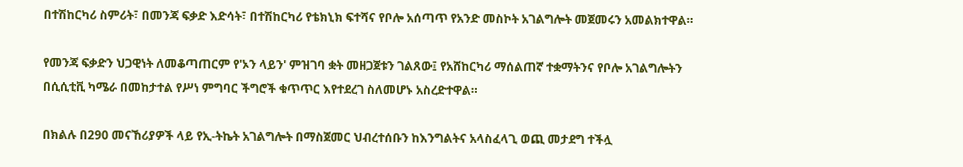በተሽከርካሪ ስምሪት፣ በመንጃ ፍቃድ እድሳት፣ በተሽከርካሪ የቴክኒክ ፍተሻና የቦሎ አሰጣጥ የአንድ መስኮት አገልግሎት መጀመሩን አመልክተዋል።

የመንጃ ፍቃድን ህጋዊነት ለመቆጣጠርም የ'ኦን ላይን' ምዝገባ ቋት መዘጋጀቱን ገልጸው፤ የአሸከርካሪ ማሰልጠኛ ተቋማትንና የቦሎ አገልግሎትን በሲሲቲቪ ካሜራ በመከታተል የሥነ ምግባር ችግሮች ቁጥጥር እየተደረገ ስለመሆኑ አስረድተዋል።

በክልሉ በ290 መናኸሪያዎች ላይ የኢ-ትኬት አገልግሎት በማስጀመር ህብረተሰቡን ከእንግልትና አላስፈላጊ ወጪ መታደግ ተችሏ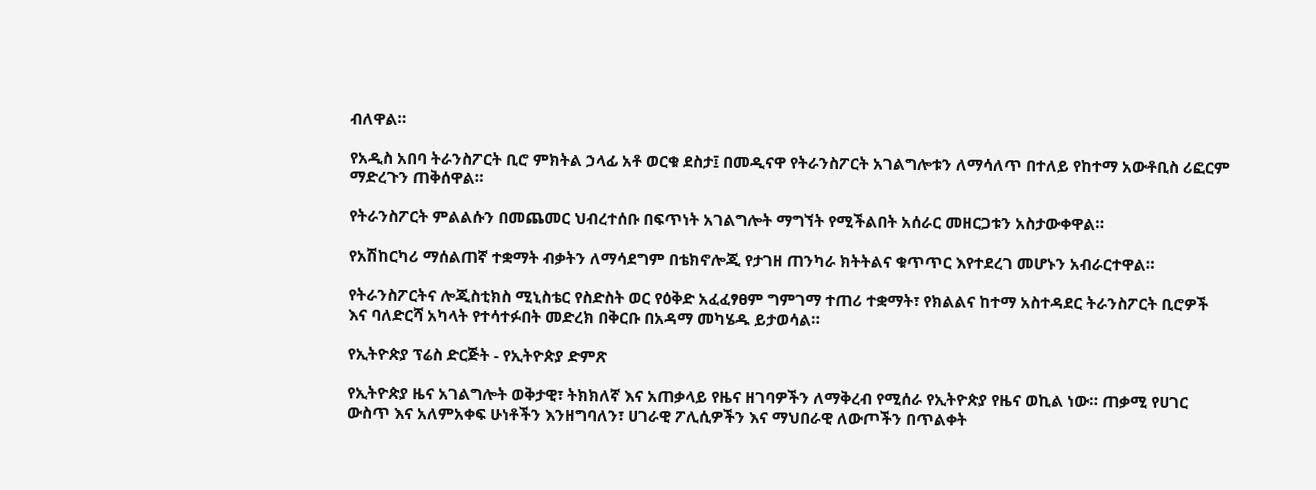ብለዋል።

የአዲስ አበባ ትራንስፖርት ቢሮ ምክትል ኃላፊ አቶ ወርቁ ደስታ፤ በመዲናዋ የትራንስፖርት አገልግሎቱን ለማሳለጥ በተለይ የከተማ አውቶቢስ ሪፎርም ማድረጉን ጠቅሰዋል።

የትራንስፖርት ምልልሱን በመጨመር ህብረተሰቡ በፍጥነት አገልግሎት ማግኘት የሚችልበት አሰራር መዘርጋቱን አስታውቀዋል።

የአሽከርካሪ ማሰልጠኛ ተቋማት ብቃትን ለማሳደግም በቴክኖሎጂ የታገዘ ጠንካራ ክትትልና ቁጥጥር እየተደረገ መሆኑን አብራርተዋል።

የትራንስፖርትና ሎጂስቲክስ ሚኒስቴር የስድስት ወር የዕቅድ አፈፈፃፀም ግምገማ ተጠሪ ተቋማት፣ የክልልና ከተማ አስተዳደር ትራንስፖርት ቢሮዎች እና ባለድርሻ አካላት የተሳተፉበት መድረክ በቅርቡ በአዳማ መካሄዱ ይታወሳል።

የኢትዮጵያ ፕሬስ ድርጅት - የኢትዮጵያ ድምጽ

የኢትዮጵያ ዜና አገልግሎት ወቅታዊ፣ ትክክለኛ እና አጠቃላይ የዜና ዘገባዎችን ለማቅረብ የሚሰራ የኢትዮጵያ የዜና ወኪል ነው። ጠቃሚ የሀገር ውስጥ እና አለምአቀፍ ሁነቶችን እንዘግባለን፣ ሀገራዊ ፖሊሲዎችን እና ማህበራዊ ለውጦችን በጥልቀት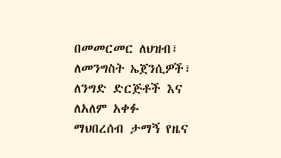በመመርመር ለህዝብ፣ ለመንግስት ኤጀንሲዎች፣ ለንግድ ድርጅቶች እና ለአለም አቀፉ ማህበረሰብ ታማኝ የዜና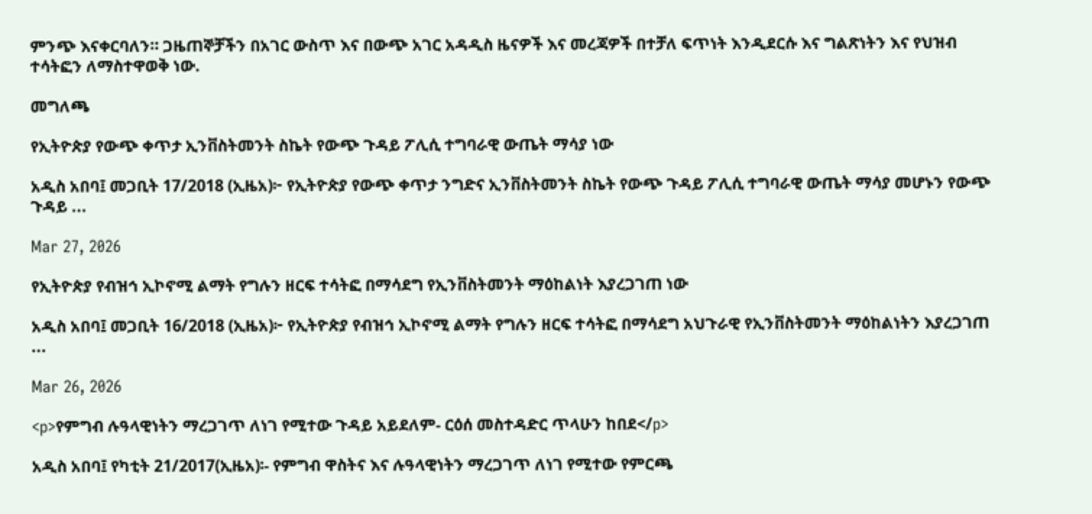ምንጭ እናቀርባለን። ጋዜጠኞቻችን በአገር ውስጥ እና በውጭ አገር አዳዲስ ዜናዎች እና መረጃዎች በተቻለ ፍጥነት እንዲደርሱ እና ግልጽነትን እና የህዝብ ተሳትፎን ለማስተዋወቅ ነው.

መግለጫ

የኢትዮጵያ የውጭ ቀጥታ ኢንቨስትመንት ስኬት የውጭ ጉዳይ ፖሊሲ ተግባራዊ ውጤት ማሳያ ነው

አዲስ አበባ፤ መጋቢት 17/2018 (ኢዜአ)፦ የኢትዮጵያ የውጭ ቀጥታ ንግድና ኢንቨስትመንት ስኬት የውጭ ጉዳይ ፖሊሲ ተግባራዊ ውጤት ማሳያ መሆኑን የውጭ ጉዳይ ...

Mar 27, 2026

የኢትዮጵያ የብዝኅ ኢኮኖሚ ልማት የግሉን ዘርፍ ተሳትፎ በማሳደግ የኢንቨስትመንት ማዕከልነት እያረጋገጠ ነው

አዲስ አበባ፤ መጋቢት 16/2018 (ኢዜአ)፦ የኢትዮጵያ የብዝኅ ኢኮኖሚ ልማት የግሉን ዘርፍ ተሳትፎ በማሳደግ አህጉራዊ የኢንቨስትመንት ማዕከልነትን እያረጋገጠ ...

Mar 26, 2026

<p>የምግብ ሉዓላዊነትን ማረጋገጥ ለነገ የሚተው ጉዳይ አይደለም- ርዕሰ መስተዳድር ጥላሁን ከበደ</p>

አዲስ አበባ፤ የካቲት 21/2017(ኢዜአ)፡- የምግብ ዋስትና እና ሉዓላዊነትን ማረጋገጥ ለነገ የሚተው የምርጫ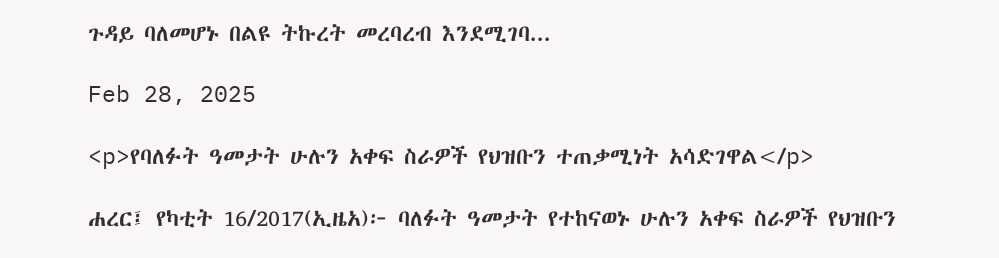ጉዳይ ባለመሆኑ በልዩ ትኩረት መረባረብ እንደሚገባ...

Feb 28, 2025

<p>የባለፉት ዓመታት ሁሉን አቀፍ ስራዎች የህዝቡን ተጠቃሚነት አሳድገዋል</p>

ሐረር፤ የካቲት 16/2017(ኢዜአ)፦ ባለፉት ዓመታት የተከናወኑ ሁሉን አቀፍ ስራዎች የህዝቡን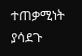ተጠቃሚነት ያሳደጉ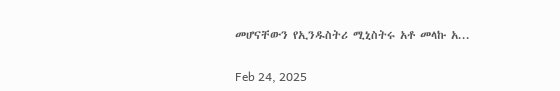መሆናቸውን የኢንዱስትሪ ሚኒስትሩ አቶ መላኩ አ...

Feb 24, 2025